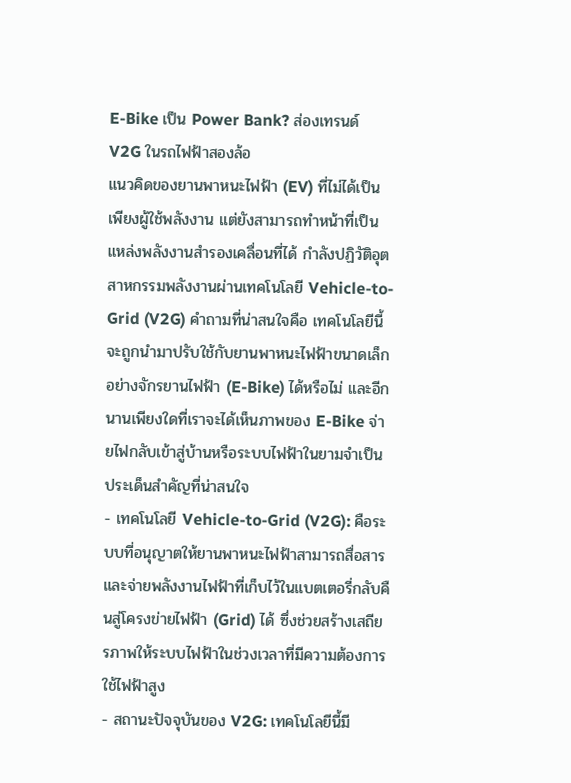E-Bike เป็น Power Bank? ส่องเทรนด์ V2G ในรถไฟฟ้าสองล้อ
แนวคิดของยานพาหนะไฟฟ้า (EV) ที่ไม่ได้เป็นเพียงผู้ใช้พลังงาน แต่ยังสามารถทำหน้าที่เป็นแหล่งพลังงานสำรองเคลื่อนที่ได้ กำลังปฏิวัติอุตสาหกรรมพลังงานผ่านเทคโนโลยี Vehicle-to-Grid (V2G) คำถามที่น่าสนใจคือ เทคโนโลยีนี้จะถูกนำมาปรับใช้กับยานพาหนะไฟฟ้าขนาดเล็กอย่างจักรยานไฟฟ้า (E-Bike) ได้หรือไม่ และอีกนานเพียงใดที่เราจะได้เห็นภาพของ E-Bike จ่ายไฟกลับเข้าสู่บ้านหรือระบบไฟฟ้าในยามจำเป็น
ประเด็นสำคัญที่น่าสนใจ
- เทคโนโลยี Vehicle-to-Grid (V2G): คือระบบที่อนุญาตให้ยานพาหนะไฟฟ้าสามารถสื่อสารและจ่ายพลังงานไฟฟ้าที่เก็บไว้ในแบตเตอรี่กลับคืนสู่โครงข่ายไฟฟ้า (Grid) ได้ ซึ่งช่วยสร้างเสถียรภาพให้ระบบไฟฟ้าในช่วงเวลาที่มีความต้องการใช้ไฟฟ้าสูง
- สถานะปัจจุบันของ V2G: เทคโนโลยีนี้มี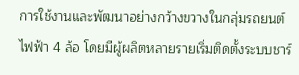การใช้งานและพัฒนาอย่างกว้างขวางในกลุ่มรถยนต์ไฟฟ้า 4 ล้อ โดยมีผู้ผลิตหลายรายเริ่มติดตั้งระบบชาร์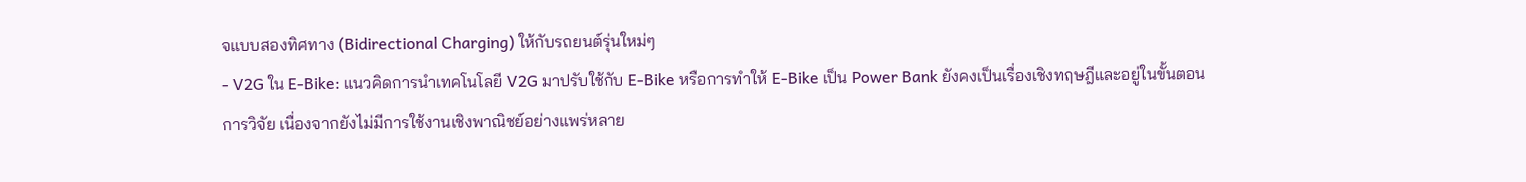จแบบสองทิศทาง (Bidirectional Charging) ให้กับรถยนต์รุ่นใหม่ๆ
- V2G ใน E-Bike: แนวคิดการนำเทคโนโลยี V2G มาปรับใช้กับ E-Bike หรือการทำให้ E-Bike เป็น Power Bank ยังคงเป็นเรื่องเชิงทฤษฎีและอยู่ในขั้นตอนการวิจัย เนื่องจากยังไม่มีการใช้งานเชิงพาณิชย์อย่างแพร่หลาย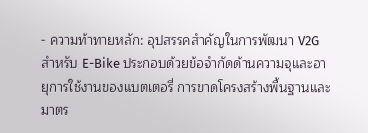- ความท้าทายหลัก: อุปสรรคสำคัญในการพัฒนา V2G สำหรับ E-Bike ประกอบด้วยข้อจำกัดด้านความจุและอายุการใช้งานของแบตเตอรี่ การขาดโครงสร้างพื้นฐานและมาตร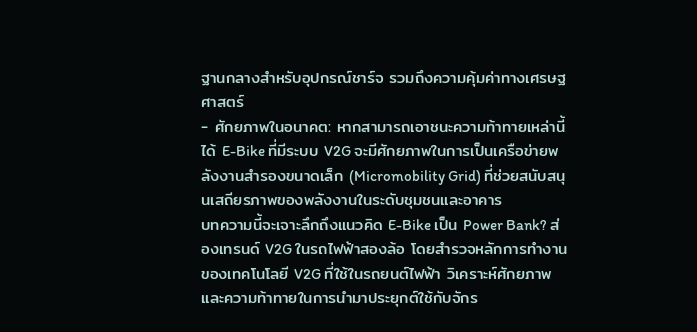ฐานกลางสำหรับอุปกรณ์ชาร์จ รวมถึงความคุ้มค่าทางเศรษฐศาสตร์
- ศักยภาพในอนาคต: หากสามารถเอาชนะความท้าทายเหล่านี้ได้ E-Bike ที่มีระบบ V2G จะมีศักยภาพในการเป็นเครือข่ายพลังงานสำรองขนาดเล็ก (Micromobility Grid) ที่ช่วยสนับสนุนเสถียรภาพของพลังงานในระดับชุมชนและอาคาร
บทความนี้จะเจาะลึกถึงแนวคิด E-Bike เป็น Power Bank? ส่องเทรนด์ V2G ในรถไฟฟ้าสองล้อ โดยสำรวจหลักการทำงานของเทคโนโลยี V2G ที่ใช้ในรถยนต์ไฟฟ้า วิเคราะห์ศักยภาพและความท้าทายในการนำมาประยุกต์ใช้กับจักร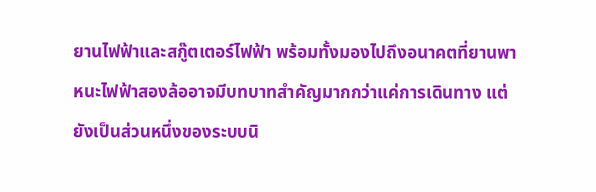ยานไฟฟ้าและสกู๊ตเตอร์ไฟฟ้า พร้อมทั้งมองไปถึงอนาคตที่ยานพาหนะไฟฟ้าสองล้ออาจมีบทบาทสำคัญมากกว่าแค่การเดินทาง แต่ยังเป็นส่วนหนึ่งของระบบนิ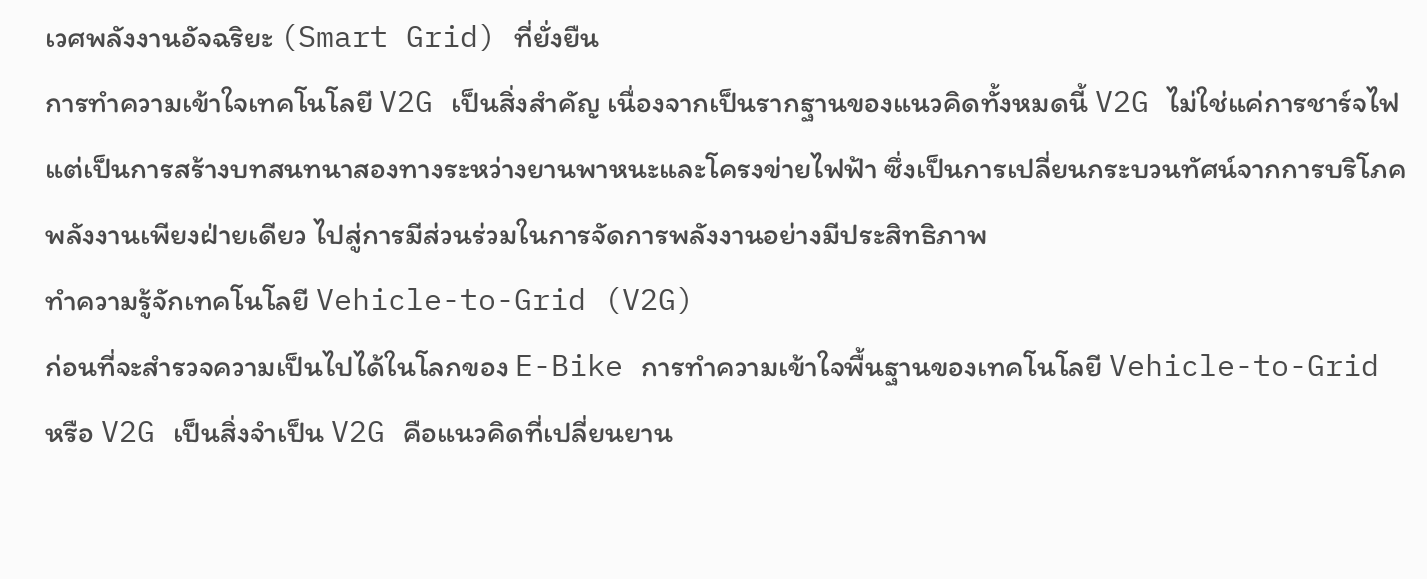เวศพลังงานอัจฉริยะ (Smart Grid) ที่ยั่งยืน
การทำความเข้าใจเทคโนโลยี V2G เป็นสิ่งสำคัญ เนื่องจากเป็นรากฐานของแนวคิดทั้งหมดนี้ V2G ไม่ใช่แค่การชาร์จไฟ แต่เป็นการสร้างบทสนทนาสองทางระหว่างยานพาหนะและโครงข่ายไฟฟ้า ซึ่งเป็นการเปลี่ยนกระบวนทัศน์จากการบริโภคพลังงานเพียงฝ่ายเดียว ไปสู่การมีส่วนร่วมในการจัดการพลังงานอย่างมีประสิทธิภาพ
ทำความรู้จักเทคโนโลยี Vehicle-to-Grid (V2G)
ก่อนที่จะสำรวจความเป็นไปได้ในโลกของ E-Bike การทำความเข้าใจพื้นฐานของเทคโนโลยี Vehicle-to-Grid หรือ V2G เป็นสิ่งจำเป็น V2G คือแนวคิดที่เปลี่ยนยาน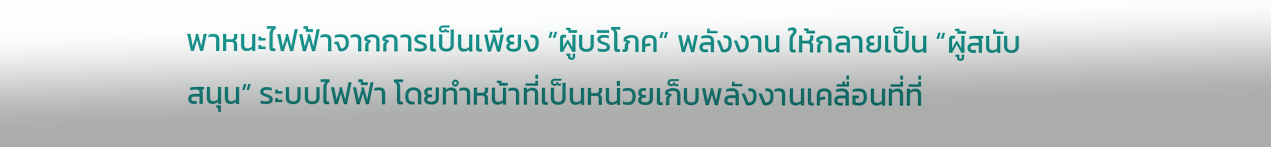พาหนะไฟฟ้าจากการเป็นเพียง “ผู้บริโภค” พลังงาน ให้กลายเป็น “ผู้สนับสนุน” ระบบไฟฟ้า โดยทำหน้าที่เป็นหน่วยเก็บพลังงานเคลื่อนที่ที่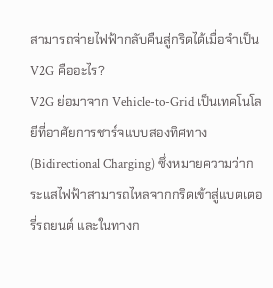สามารถจ่ายไฟฟ้ากลับคืนสู่กริดได้เมื่อจำเป็น
V2G คืออะไร?
V2G ย่อมาจาก Vehicle-to-Grid เป็นเทคโนโลยีที่อาศัยการชาร์จแบบสองทิศทาง (Bidirectional Charging) ซึ่งหมายความว่ากระแสไฟฟ้าสามารถไหลจากกริดเข้าสู่แบตเตอรี่รถยนต์ และในทางก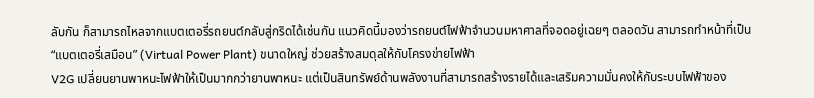ลับกัน ก็สามารถไหลจากแบตเตอรี่รถยนต์กลับสู่กริดได้เช่นกัน แนวคิดนี้มองว่ารถยนต์ไฟฟ้าจำนวนมหาศาลที่จอดอยู่เฉยๆ ตลอดวัน สามารถทำหน้าที่เป็น “แบตเตอรี่เสมือน” (Virtual Power Plant) ขนาดใหญ่ ช่วยสร้างสมดุลให้กับโครงข่ายไฟฟ้า
V2G เปลี่ยนยานพาหนะไฟฟ้าให้เป็นมากกว่ายานพาหนะ แต่เป็นสินทรัพย์ด้านพลังงานที่สามารถสร้างรายได้และเสริมความมั่นคงให้กับระบบไฟฟ้าของ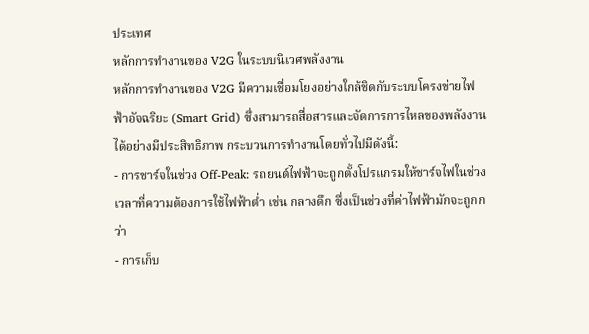ประเทศ
หลักการทำงานของ V2G ในระบบนิเวศพลังงาน
หลักการทำงานของ V2G มีความเชื่อมโยงอย่างใกล้ชิดกับระบบโครงข่ายไฟฟ้าอัจฉริยะ (Smart Grid) ซึ่งสามารถสื่อสารและจัดการการไหลของพลังงานได้อย่างมีประสิทธิภาพ กระบวนการทำงานโดยทั่วไปมีดังนี้:
- การชาร์จในช่วง Off-Peak: รถยนต์ไฟฟ้าจะถูกตั้งโปรแกรมให้ชาร์จไฟในช่วงเวลาที่ความต้องการใช้ไฟฟ้าต่ำ เช่น กลางดึก ซึ่งเป็นช่วงที่ค่าไฟฟ้ามักจะถูกกว่า
- การเก็บ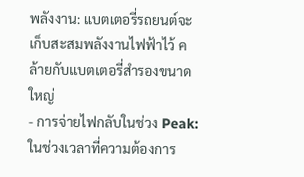พลังงาน: แบตเตอรี่รถยนต์จะเก็บสะสมพลังงานไฟฟ้าไว้ คล้ายกับแบตเตอรี่สำรองขนาดใหญ่
- การจ่ายไฟกลับในช่วง Peak: ในช่วงเวลาที่ความต้องการ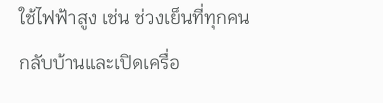ใช้ไฟฟ้าสูง เช่น ช่วงเย็นที่ทุกคนกลับบ้านและเปิดเครื่อ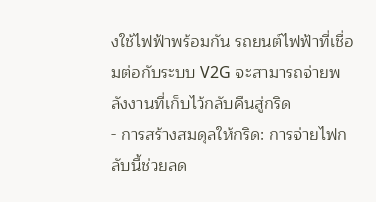งใช้ไฟฟ้าพร้อมกัน รถยนต์ไฟฟ้าที่เชื่อมต่อกับระบบ V2G จะสามารถจ่ายพลังงานที่เก็บไว้กลับคืนสู่กริด
- การสร้างสมดุลให้กริด: การจ่ายไฟกลับนี้ช่วยลด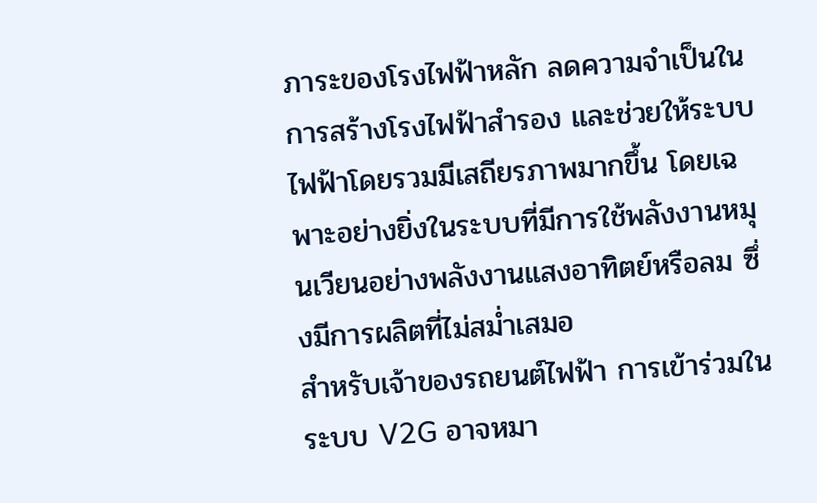ภาระของโรงไฟฟ้าหลัก ลดความจำเป็นในการสร้างโรงไฟฟ้าสำรอง และช่วยให้ระบบไฟฟ้าโดยรวมมีเสถียรภาพมากขึ้น โดยเฉพาะอย่างยิ่งในระบบที่มีการใช้พลังงานหมุนเวียนอย่างพลังงานแสงอาทิตย์หรือลม ซึ่งมีการผลิตที่ไม่สม่ำเสมอ
สำหรับเจ้าของรถยนต์ไฟฟ้า การเข้าร่วมในระบบ V2G อาจหมา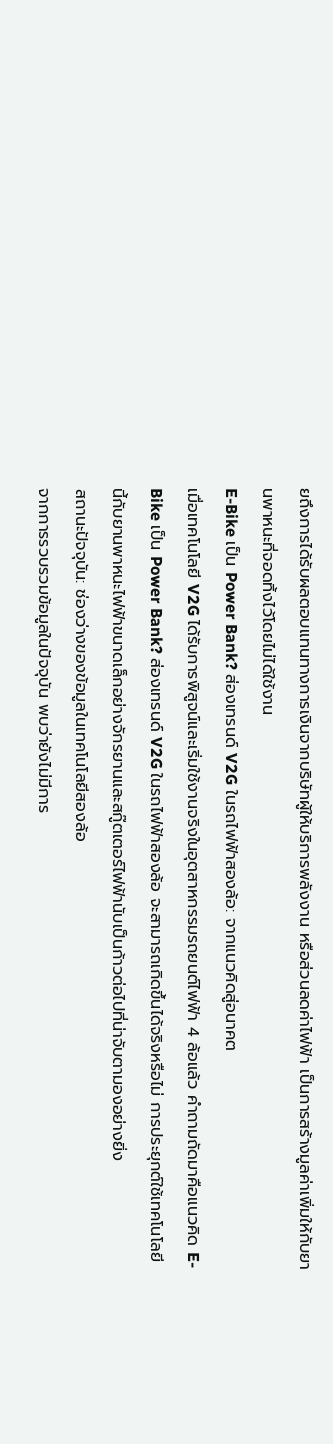ยถึงการได้รับผลตอบแทนทางการเงินจากบริษัทผู้ให้บริการพลังงาน หรือส่วนลดค่าไฟฟ้า เป็นการสร้างมูลค่าเพิ่มให้กับยานพาหนะที่จอดทิ้งไว้โดยไม่ได้ใช้งาน
E-Bike เป็น Power Bank? ส่องเทรนด์ V2G ในรถไฟฟ้าสองล้อ: จากแนวคิดสู่อนาคต
เมื่อเทคโนโลยี V2G ได้รับการพิสูจน์และเริ่มใช้งานจริงในอุตสาหกรรมรถยนต์ไฟฟ้า 4 ล้อแล้ว คำถามถัดมาคือแนวคิด E-Bike เป็น Power Bank? ส่องเทรนด์ V2G ในรถไฟฟ้าสองล้อ จะสามารถเกิดขึ้นได้จริงหรือไม่ การประยุกต์ใช้เทคโนโลยีนี้กับยานพาหนะไฟฟ้าขนาดเล็กอย่างจักรยานและสกู๊ตเตอร์ไฟฟ้านับเป็นก้าวต่อไปที่น่าจับตามองอย่างยิ่ง
สถานะปัจจุบัน: ช่องว่างของข้อมูลในเทคโนโลยีสองล้อ
จากการรวบรวมข้อมูลในปัจจุบัน พบว่ายังไม่มีการ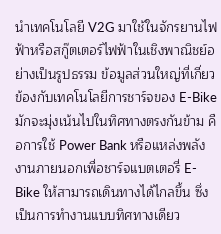นำเทคโนโลยี V2G มาใช้ในจักรยานไฟฟ้าหรือสกู๊ตเตอร์ไฟฟ้าในเชิงพาณิชย์อย่างเป็นรูปธรรม ข้อมูลส่วนใหญ่ที่เกี่ยวข้องกับเทคโนโลยีการชาร์จของ E-Bike มักจะมุ่งเน้นไปในทิศทางตรงกันข้าม คือการใช้ Power Bank หรือแหล่งพลังงานภายนอกเพื่อชาร์จแบตเตอรี่ E-Bike ให้สามารถเดินทางได้ไกลขึ้น ซึ่งเป็นการทำงานแบบทิศทางเดียว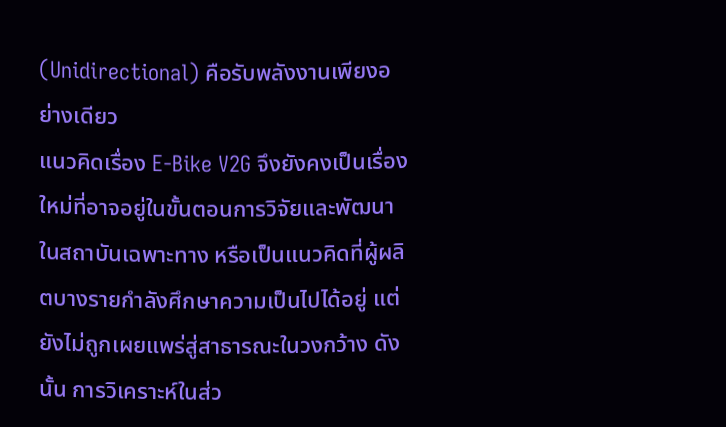(Unidirectional) คือรับพลังงานเพียงอย่างเดียว
แนวคิดเรื่อง E-Bike V2G จึงยังคงเป็นเรื่องใหม่ที่อาจอยู่ในขั้นตอนการวิจัยและพัฒนาในสถาบันเฉพาะทาง หรือเป็นแนวคิดที่ผู้ผลิตบางรายกำลังศึกษาความเป็นไปได้อยู่ แต่ยังไม่ถูกเผยแพร่สู่สาธารณะในวงกว้าง ดังนั้น การวิเคราะห์ในส่ว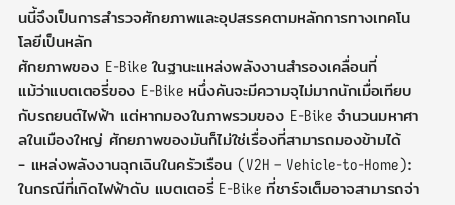นนี้จึงเป็นการสำรวจศักยภาพและอุปสรรคตามหลักการทางเทคโนโลยีเป็นหลัก
ศักยภาพของ E-Bike ในฐานะแหล่งพลังงานสำรองเคลื่อนที่
แม้ว่าแบตเตอรี่ของ E-Bike หนึ่งคันจะมีความจุไม่มากนักเมื่อเทียบกับรถยนต์ไฟฟ้า แต่หากมองในภาพรวมของ E-Bike จำนวนมหาศาลในเมืองใหญ่ ศักยภาพของมันก็ไม่ใช่เรื่องที่สามารถมองข้ามได้
- แหล่งพลังงานฉุกเฉินในครัวเรือน (V2H – Vehicle-to-Home): ในกรณีที่เกิดไฟฟ้าดับ แบตเตอรี่ E-Bike ที่ชาร์จเต็มอาจสามารถจ่า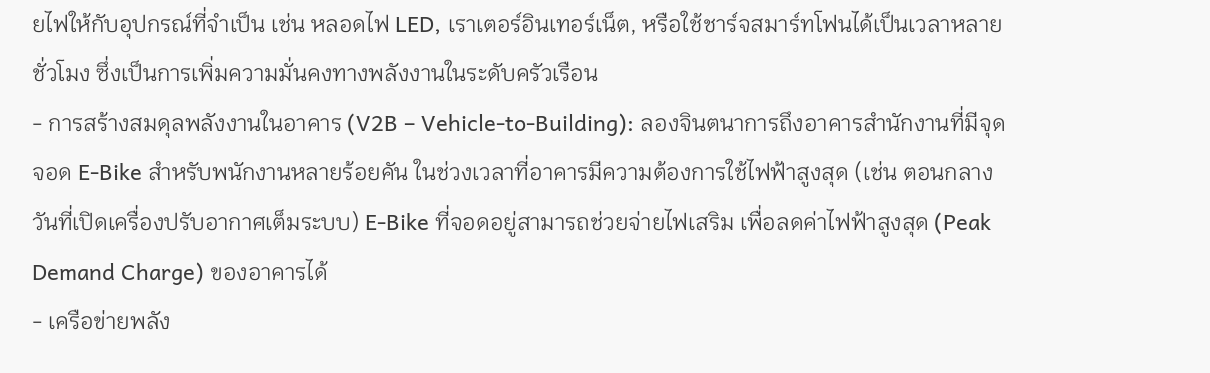ยไฟให้กับอุปกรณ์ที่จำเป็น เช่น หลอดไฟ LED, เราเตอร์อินเทอร์เน็ต, หรือใช้ชาร์จสมาร์ทโฟนได้เป็นเวลาหลายชั่วโมง ซึ่งเป็นการเพิ่มความมั่นคงทางพลังงานในระดับครัวเรือน
- การสร้างสมดุลพลังงานในอาคาร (V2B – Vehicle-to-Building): ลองจินตนาการถึงอาคารสำนักงานที่มีจุดจอด E-Bike สำหรับพนักงานหลายร้อยคัน ในช่วงเวลาที่อาคารมีความต้องการใช้ไฟฟ้าสูงสุด (เช่น ตอนกลางวันที่เปิดเครื่องปรับอากาศเต็มระบบ) E-Bike ที่จอดอยู่สามารถช่วยจ่ายไฟเสริม เพื่อลดค่าไฟฟ้าสูงสุด (Peak Demand Charge) ของอาคารได้
- เครือข่ายพลัง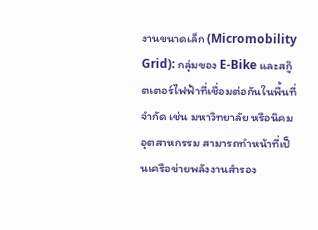งานขนาดเล็ก (Micromobility Grid): กลุ่มของ E-Bike และสกู๊ตเตอร์ไฟฟ้าที่เชื่อมต่อกันในพื้นที่จำกัด เช่น มหาวิทยาลัย หรือนิคมอุตสาหกรรม สามารถทำหน้าที่เป็นเครือข่ายพลังงานสำรอง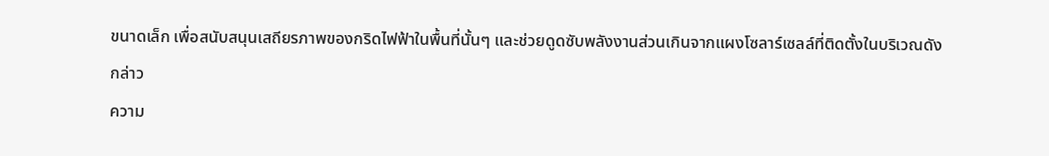ขนาดเล็ก เพื่อสนับสนุนเสถียรภาพของกริดไฟฟ้าในพื้นที่นั้นๆ และช่วยดูดซับพลังงานส่วนเกินจากแผงโซลาร์เซลล์ที่ติดตั้งในบริเวณดังกล่าว
ความ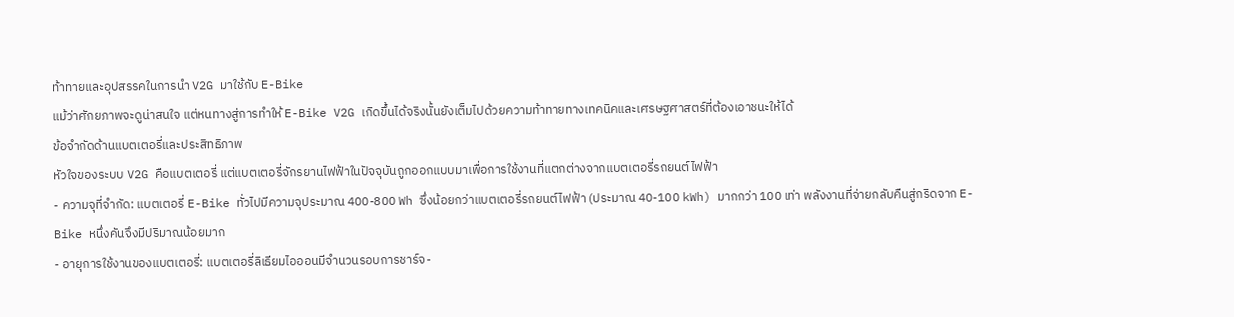ท้าทายและอุปสรรคในการนำ V2G มาใช้กับ E-Bike
แม้ว่าศักยภาพจะดูน่าสนใจ แต่หนทางสู่การทำให้ E-Bike V2G เกิดขึ้นได้จริงนั้นยังเต็มไปด้วยความท้าทายทางเทคนิคและเศรษฐศาสตร์ที่ต้องเอาชนะให้ได้
ข้อจำกัดด้านแบตเตอรี่และประสิทธิภาพ
หัวใจของระบบ V2G คือแบตเตอรี่ แต่แบตเตอรี่จักรยานไฟฟ้าในปัจจุบันถูกออกแบบมาเพื่อการใช้งานที่แตกต่างจากแบตเตอรี่รถยนต์ไฟฟ้า
- ความจุที่จำกัด: แบตเตอรี่ E-Bike ทั่วไปมีความจุประมาณ 400-800 Wh ซึ่งน้อยกว่าแบตเตอรี่รถยนต์ไฟฟ้า (ประมาณ 40-100 kWh) มากกว่า 100 เท่า พลังงานที่จ่ายกลับคืนสู่กริดจาก E-Bike หนึ่งคันจึงมีปริมาณน้อยมาก
- อายุการใช้งานของแบตเตอรี่: แบตเตอรี่ลิเธียมไอออนมีจำนวนรอบการชาร์จ-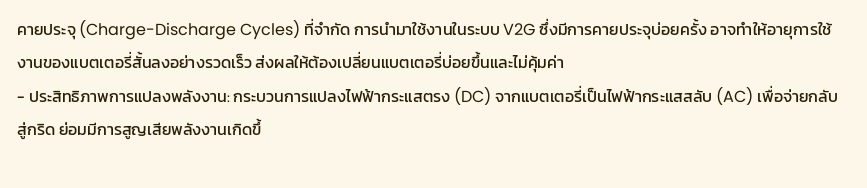คายประจุ (Charge-Discharge Cycles) ที่จำกัด การนำมาใช้งานในระบบ V2G ซึ่งมีการคายประจุบ่อยครั้ง อาจทำให้อายุการใช้งานของแบตเตอรี่สั้นลงอย่างรวดเร็ว ส่งผลให้ต้องเปลี่ยนแบตเตอรี่บ่อยขึ้นและไม่คุ้มค่า
- ประสิทธิภาพการแปลงพลังงาน: กระบวนการแปลงไฟฟ้ากระแสตรง (DC) จากแบตเตอรี่เป็นไฟฟ้ากระแสสลับ (AC) เพื่อจ่ายกลับสู่กริด ย่อมมีการสูญเสียพลังงานเกิดขึ้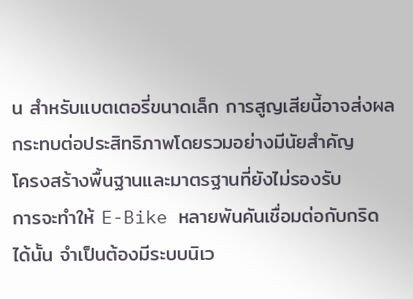น สำหรับแบตเตอรี่ขนาดเล็ก การสูญเสียนี้อาจส่งผลกระทบต่อประสิทธิภาพโดยรวมอย่างมีนัยสำคัญ
โครงสร้างพื้นฐานและมาตรฐานที่ยังไม่รองรับ
การจะทำให้ E-Bike หลายพันคันเชื่อมต่อกับกริดได้นั้น จำเป็นต้องมีระบบนิเว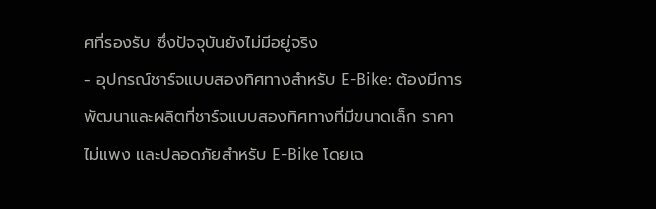ศที่รองรับ ซึ่งปัจจุบันยังไม่มีอยู่จริง
- อุปกรณ์ชาร์จแบบสองทิศทางสำหรับ E-Bike: ต้องมีการพัฒนาและผลิตที่ชาร์จแบบสองทิศทางที่มีขนาดเล็ก ราคาไม่แพง และปลอดภัยสำหรับ E-Bike โดยเฉ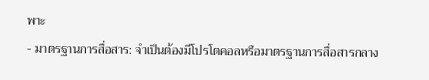พาะ
- มาตรฐานการสื่อสาร: จำเป็นต้องมีโปรโตคอลหรือมาตรฐานการสื่อสารกลาง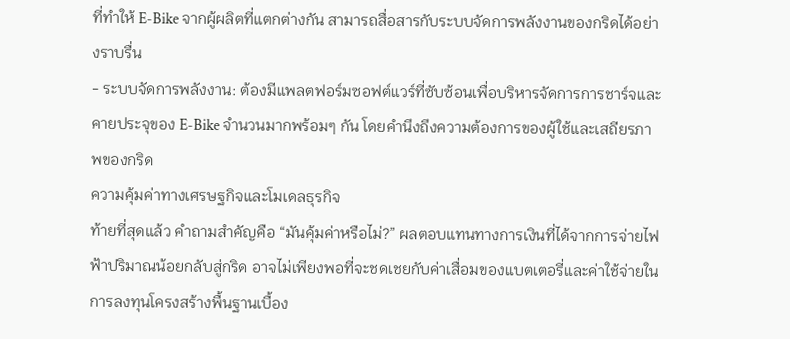ที่ทำให้ E-Bike จากผู้ผลิตที่แตกต่างกัน สามารถสื่อสารกับระบบจัดการพลังงานของกริดได้อย่างราบรื่น
- ระบบจัดการพลังงาน: ต้องมีแพลตฟอร์มซอฟต์แวร์ที่ซับซ้อนเพื่อบริหารจัดการการชาร์จและคายประจุของ E-Bike จำนวนมากพร้อมๆ กัน โดยคำนึงถึงความต้องการของผู้ใช้และเสถียรภาพของกริด
ความคุ้มค่าทางเศรษฐกิจและโมเดลธุรกิจ
ท้ายที่สุดแล้ว คำถามสำคัญคือ “มันคุ้มค่าหรือไม่?” ผลตอบแทนทางการเงินที่ได้จากการจ่ายไฟฟ้าปริมาณน้อยกลับสู่กริด อาจไม่เพียงพอที่จะชดเชยกับค่าเสื่อมของแบตเตอรี่และค่าใช้จ่ายในการลงทุนโครงสร้างพื้นฐานเบื้อง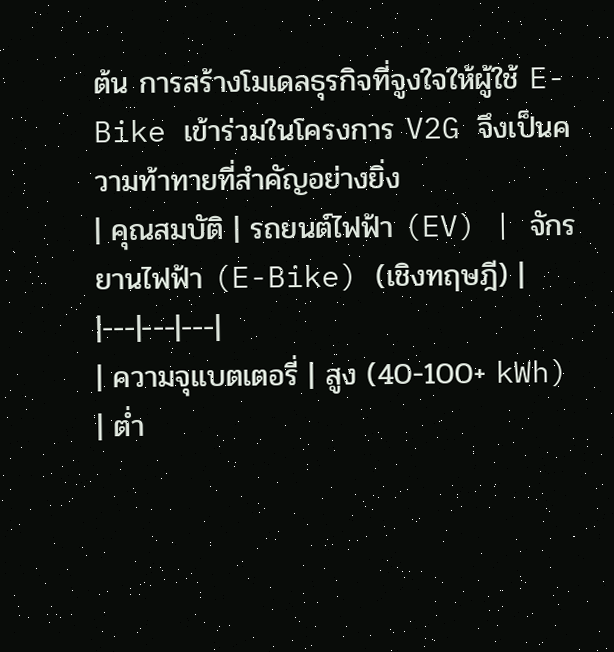ต้น การสร้างโมเดลธุรกิจที่จูงใจให้ผู้ใช้ E-Bike เข้าร่วมในโครงการ V2G จึงเป็นความท้าทายที่สำคัญอย่างยิ่ง
| คุณสมบัติ | รถยนต์ไฟฟ้า (EV) | จักรยานไฟฟ้า (E-Bike) (เชิงทฤษฎี) |
|---|---|---|
| ความจุแบตเตอรี่ | สูง (40-100+ kWh) | ต่ำ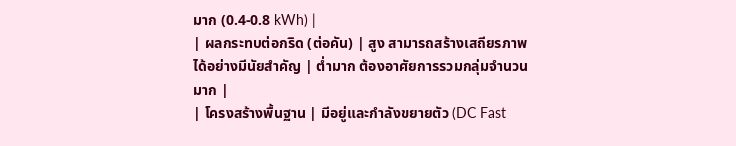มาก (0.4-0.8 kWh) |
| ผลกระทบต่อกริด (ต่อคัน) | สูง สามารถสร้างเสถียรภาพได้อย่างมีนัยสำคัญ | ต่ำมาก ต้องอาศัยการรวมกลุ่มจำนวนมาก |
| โครงสร้างพื้นฐาน | มีอยู่และกำลังขยายตัว (DC Fast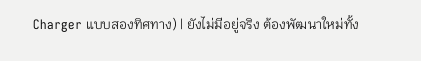Charger แบบสองทิศทาง) | ยังไม่มีอยู่จริง ต้องพัฒนาใหม่ทั้ง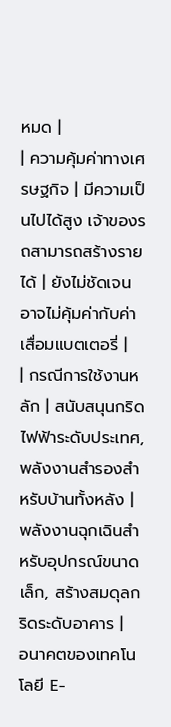หมด |
| ความคุ้มค่าทางเศรษฐกิจ | มีความเป็นไปได้สูง เจ้าของรถสามารถสร้างรายได้ | ยังไม่ชัดเจน อาจไม่คุ้มค่ากับค่าเสื่อมแบตเตอรี่ |
| กรณีการใช้งานหลัก | สนับสนุนกริดไฟฟ้าระดับประเทศ, พลังงานสำรองสำหรับบ้านทั้งหลัง | พลังงานฉุกเฉินสำหรับอุปกรณ์ขนาดเล็ก, สร้างสมดุลกริดระดับอาคาร |
อนาคตของเทคโนโลยี E-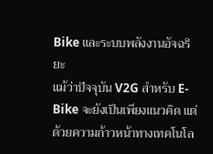Bike และระบบพลังงานอัจฉริยะ
แม้ว่าปัจจุบัน V2G สำหรับ E-Bike จะยังเป็นเพียงแนวคิด แต่ด้วยความก้าวหน้าทางเทคโนโล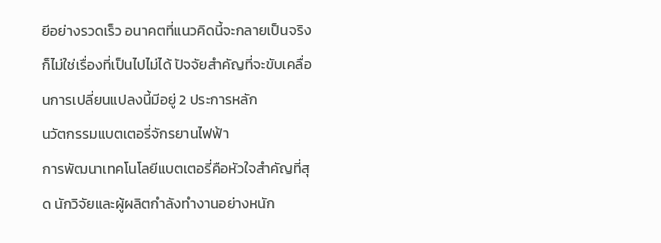ยีอย่างรวดเร็ว อนาคตที่แนวคิดนี้จะกลายเป็นจริงก็ไม่ใช่เรื่องที่เป็นไปไม่ได้ ปัจจัยสำคัญที่จะขับเคลื่อนการเปลี่ยนแปลงนี้มีอยู่ 2 ประการหลัก
นวัตกรรมแบตเตอรี่จักรยานไฟฟ้า
การพัฒนาเทคโนโลยีแบตเตอรี่คือหัวใจสำคัญที่สุด นักวิจัยและผู้ผลิตกำลังทำงานอย่างหนัก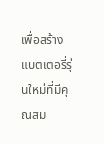เพื่อสร้างแบตเตอรี่รุ่นใหม่ที่มีคุณสม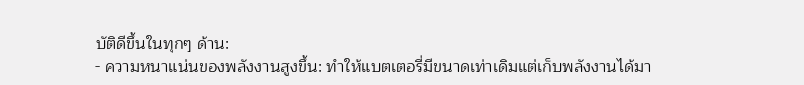บัติดีขึ้นในทุกๆ ด้าน:
- ความหนาแน่นของพลังงานสูงขึ้น: ทำให้แบตเตอรี่มีขนาดเท่าเดิมแต่เก็บพลังงานได้มา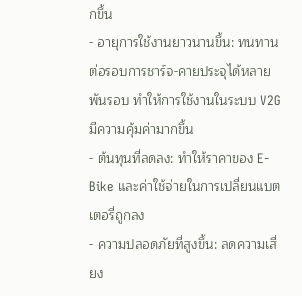กขึ้น
- อายุการใช้งานยาวนานขึ้น: ทนทานต่อรอบการชาร์จ-คายประจุได้หลายพันรอบ ทำให้การใช้งานในระบบ V2G มีความคุ้มค่ามากขึ้น
- ต้นทุนที่ลดลง: ทำให้ราคาของ E-Bike และค่าใช้จ่ายในการเปลี่ยนแบตเตอรี่ถูกลง
- ความปลอดภัยที่สูงขึ้น: ลดความเสี่ยง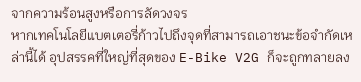จากความร้อนสูงหรือการลัดวงจร
หากเทคโนโลยีแบตเตอรี่ก้าวไปถึงจุดที่สามารถเอาชนะข้อจำกัดเหล่านี้ได้ อุปสรรคที่ใหญ่ที่สุดของ E-Bike V2G ก็จะถูกทลายลง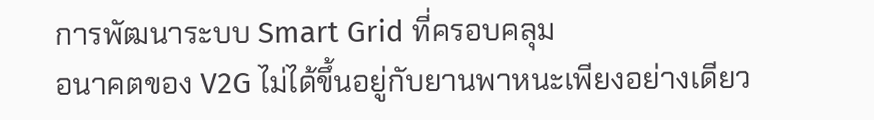การพัฒนาระบบ Smart Grid ที่ครอบคลุม
อนาคตของ V2G ไม่ได้ขึ้นอยู่กับยานพาหนะเพียงอย่างเดียว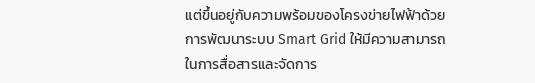แต่ขึ้นอยู่กับความพร้อมของโครงข่ายไฟฟ้าด้วย การพัฒนาระบบ Smart Grid ให้มีความสามารถในการสื่อสารและจัดการ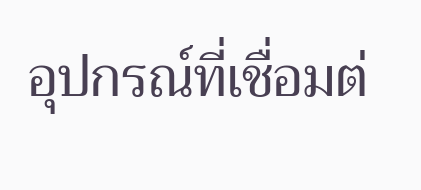อุปกรณ์ที่เชื่อมต่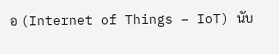อ (Internet of Things – IoT) นับ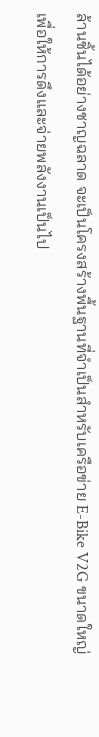ล้านชิ้นได้อย่างชาญฉลาด จะเป็นโครงสร้างพื้นฐานที่จำเป็นสำหรับเครือข่าย E-Bike V2G ขนาดใหญ่ เพื่อให้การดึงและจ่ายพลังงานเป็นไป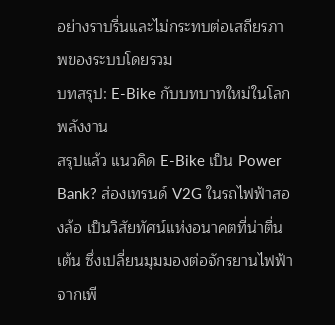อย่างราบรื่นและไม่กระทบต่อเสถียรภาพของระบบโดยรวม
บทสรุป: E-Bike กับบทบาทใหม่ในโลกพลังงาน
สรุปแล้ว แนวคิด E-Bike เป็น Power Bank? ส่องเทรนด์ V2G ในรถไฟฟ้าสองล้อ เป็นวิสัยทัศน์แห่งอนาคตที่น่าตื่นเต้น ซึ่งเปลี่ยนมุมมองต่อจักรยานไฟฟ้าจากเพี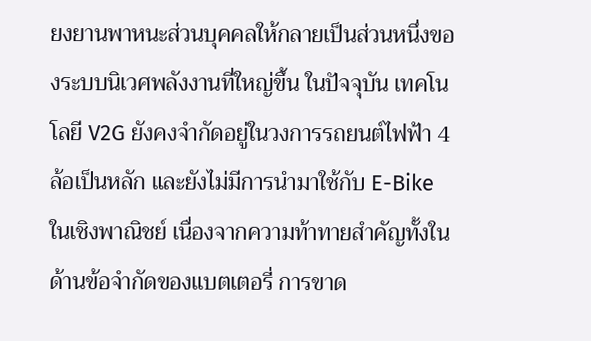ยงยานพาหนะส่วนบุคคลให้กลายเป็นส่วนหนึ่งของระบบนิเวศพลังงานที่ใหญ่ขึ้น ในปัจจุบัน เทคโนโลยี V2G ยังคงจำกัดอยู่ในวงการรถยนต์ไฟฟ้า 4 ล้อเป็นหลัก และยังไม่มีการนำมาใช้กับ E-Bike ในเชิงพาณิชย์ เนื่องจากความท้าทายสำคัญทั้งในด้านข้อจำกัดของแบตเตอรี่ การขาด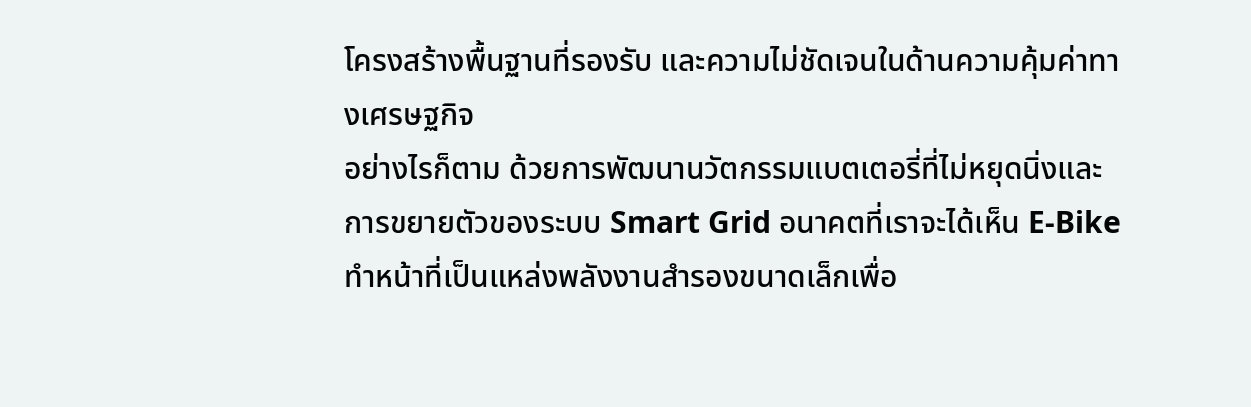โครงสร้างพื้นฐานที่รองรับ และความไม่ชัดเจนในด้านความคุ้มค่าทางเศรษฐกิจ
อย่างไรก็ตาม ด้วยการพัฒนานวัตกรรมแบตเตอรี่ที่ไม่หยุดนิ่งและการขยายตัวของระบบ Smart Grid อนาคตที่เราจะได้เห็น E-Bike ทำหน้าที่เป็นแหล่งพลังงานสำรองขนาดเล็กเพื่อ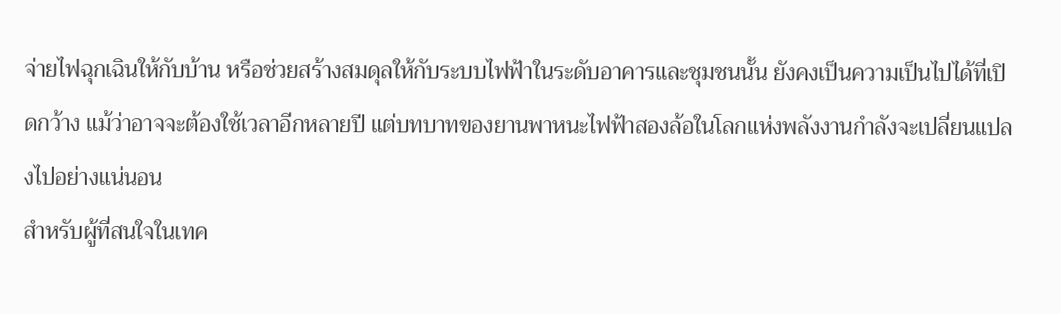จ่ายไฟฉุกเฉินให้กับบ้าน หรือช่วยสร้างสมดุลให้กับระบบไฟฟ้าในระดับอาคารและชุมชนนั้น ยังคงเป็นความเป็นไปได้ที่เปิดกว้าง แม้ว่าอาจจะต้องใช้เวลาอีกหลายปี แต่บทบาทของยานพาหนะไฟฟ้าสองล้อในโลกแห่งพลังงานกำลังจะเปลี่ยนแปลงไปอย่างแน่นอน
สำหรับผู้ที่สนใจในเทค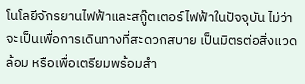โนโลยีจักรยานไฟฟ้าและสกู๊ตเตอร์ไฟฟ้าในปัจจุบัน ไม่ว่าจะเป็นเพื่อการเดินทางที่สะดวกสบาย เป็นมิตรต่อสิ่งแวดล้อม หรือเพื่อเตรียมพร้อมสำ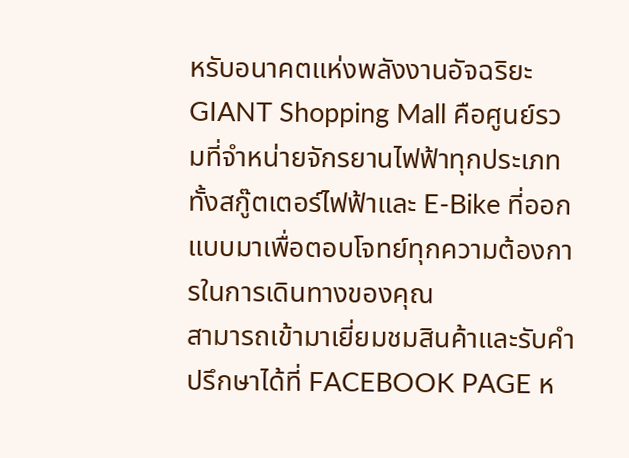หรับอนาคตแห่งพลังงานอัจฉริยะ GIANT Shopping Mall คือศูนย์รวมที่จำหน่ายจักรยานไฟฟ้าทุกประเภท ทั้งสกู๊ตเตอร์ไฟฟ้าและ E-Bike ที่ออกแบบมาเพื่อตอบโจทย์ทุกความต้องการในการเดินทางของคุณ
สามารถเข้ามาเยี่ยมชมสินค้าและรับคำปรึกษาได้ที่ FACEBOOK PAGE ห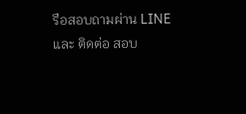รือสอบถามผ่าน LINE และ ติดต่อ สอบ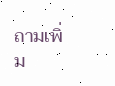ถามเพิ่ม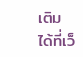เติม ได้ที่เว็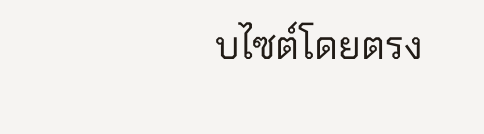บไซต์โดยตรง